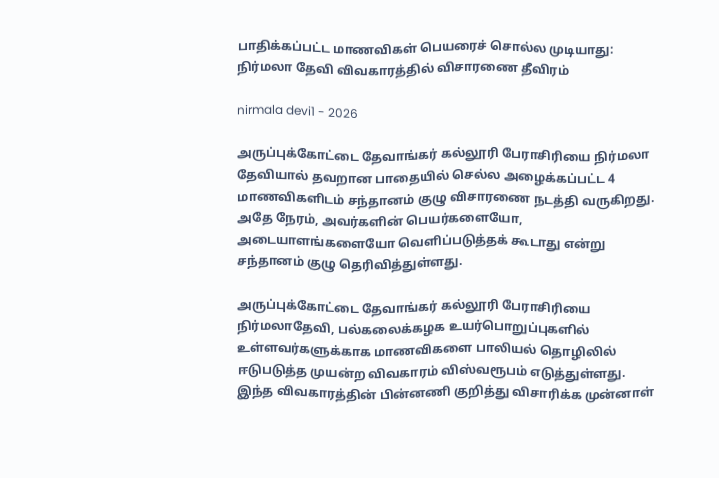பாதிக்கப்பட்ட மாணவிகள் பெயரைச் சொல்ல முடியாது: நிர்மலா தேவி விவகாரத்தில் விசாரணை தீவிரம்

nirmala devi1 - 2026

அருப்புக்கோட்டை தேவாங்கர் கல்லூரி பேராசிரியை நிர்மலா தேவியால் தவறான பாதையில் செல்ல அழைக்கப்பட்ட 4 மாணவிகளிடம் சந்தானம் குழு விசாரணை நடத்தி வருகிறது. அதே நேரம், அவர்களின் பெயர்களையோ, அடையாளங்களையோ வெளிப்படுத்தக் கூடாது என்று சந்தானம் குழு தெரிவித்துள்ளது.

அருப்புக்கோட்டை தேவாங்கர் கல்லூரி பேராசிரியை நிர்மலாதேவி, பல்கலைக்கழக உயர்பொறுப்புகளில் உள்ளவர்களுக்காக மாணவிகளை பாலியல் தொழிலில் ஈடுபடுத்த முயன்ற விவகாரம் விஸ்வரூபம் எடுத்துள்ளது. இந்த விவகாரத்தின் பின்னணி குறித்து விசாரிக்க முன்னாள்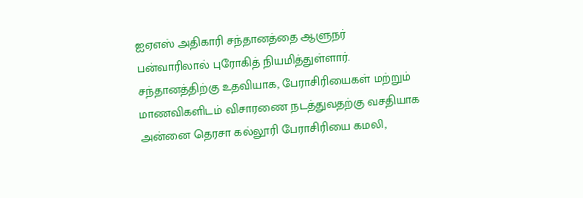ஐஏஎஸ் அதிகாரி சந்தானத்தை ஆளுநர் பன்வாரிலால் புரோகித் நியமித்துள்ளார். சந்தானத்திற்கு உதவியாக, பேராசிரியைகள் மற்றும் மாணவிகளிடம் விசாரணை நடத்துவதற்கு வசதியாக அன்னை தெரசா கல்லூரி பேராசிரியை கமலி,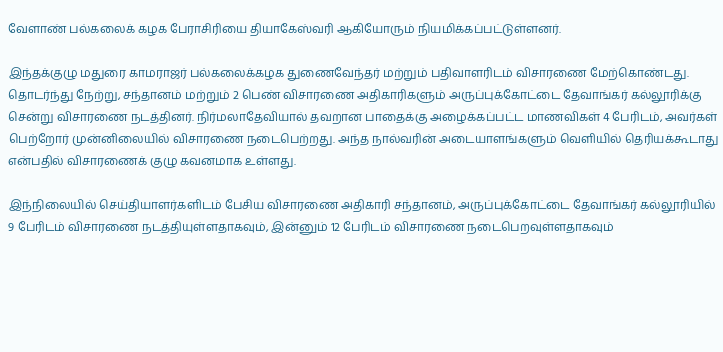வேளாண் பல்கலைக் கழக பேராசிரியை தியாகேஸ்வரி ஆகியோரும் நியமிக்கப்பட்டுள்ளனர்.

இந்தக்குழு மதுரை காமராஜர் பல்கலைக்கழக துணைவேந்தர் மற்றும் பதிவாளரிடம் விசாரணை மேற்கொண்டது. தொடர்ந்து நேற்று, சந்தானம் மற்றும் 2 பெண் விசாரணை அதிகாரிகளும் அருப்புக்கோட்டை தேவாங்கர் கல்லூரிக்கு சென்று விசாரணை நடத்தினர். நிர்மலாதேவியால் தவறான பாதைக்கு அழைக்கப்பட்ட மாணவிகள் 4 பேரிடம், அவர்கள் பெற்றோர் முன்னிலையில் விசாரணை நடைபெற்றது. அந்த நால்வரின் அடையாளங்களும் வெளியில் தெரியக்கூடாது என்பதில் விசாரணைக் குழு கவனமாக உள்ளது.

இந்நிலையில் செய்தியாளர்களிடம் பேசிய விசாரணை அதிகாரி சந்தானம், அருப்புக்கோட்டை தேவாங்கர் கல்லூரியில் 9 பேரிடம் விசாரணை நடத்தியுள்ளதாகவும், இன்னும் 12 பேரிடம் விசாரணை நடைபெறவுள்ளதாகவும்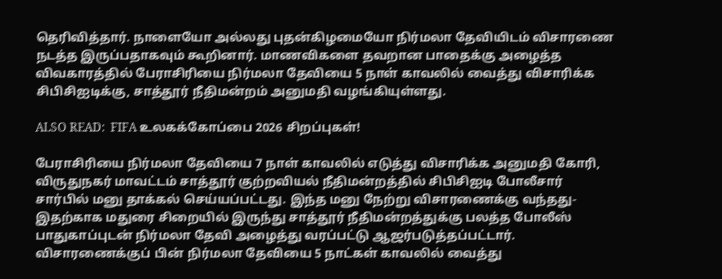தெரிவித்தார். நாளையோ அல்லது புதன்கிழமையோ நிர்மலா தேவியிடம் விசாரணை நடத்த இருப்பதாகவும் கூறினார். மாணவிகளை தவறான பாதைக்கு அழைத்த விவகாரத்தில் பேராசிரியை நிர்மலா தேவியை 5 நாள் காவலில் வைத்து விசாரிக்க சிபிசிஐடிக்கு, சாத்தூர் நீதிமன்றம் அனுமதி வழங்கியுள்ளது.

ALSO READ:  FIFA உலகக்கோப்பை 2026 சிறப்புகள்!

பேராசிரியை நிர்மலா தேவியை 7 நாள் காவலில் எடுத்து விசாரிக்க அனுமதி கோரி, விருதுநகர் மாவட்டம் சாத்தூர் குற்றவியல் நீதிமன்றத்தில் சிபிசிஐடி போலீசார் சார்பில் மனு தாக்கல் செய்யப்பட்டது. இந்த மனு நேற்று விசாரணைக்கு வந்தது- இதற்காக மதுரை சிறையில் இருந்து சாத்தூர் நீதிமன்றத்துக்கு பலத்த போலீஸ் பாதுகாப்புடன் நிர்மலா தேவி அழைத்து வரப்பட்டு ஆஜர்படுத்தப்பட்டார். விசாரணைக்குப் பின் நிர்மலா தேவியை 5 நாட்கள் காவலில் வைத்து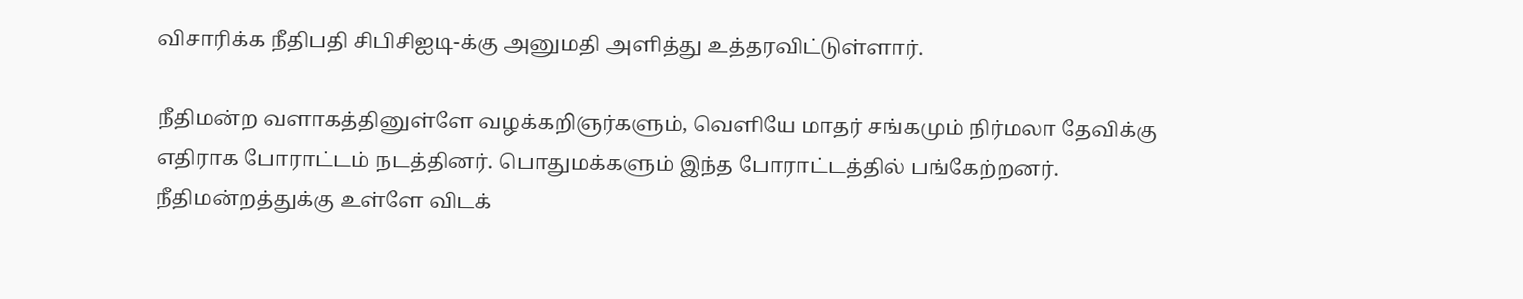விசாரிக்க நீதிபதி சிபிசிஐடி-க்கு அனுமதி அளித்து உத்தரவிட்டுள்ளார்.

நீதிமன்ற வளாகத்தினுள்ளே வழக்கறிஞர்களும், வெளியே மாதர் சங்கமும் நிர்மலா தேவிக்கு எதிராக போராட்டம் நடத்தினர். பொதுமக்களும் இந்த போராட்டத்தில் பங்கேற்றனர். நீதிமன்றத்துக்கு உள்ளே விடக்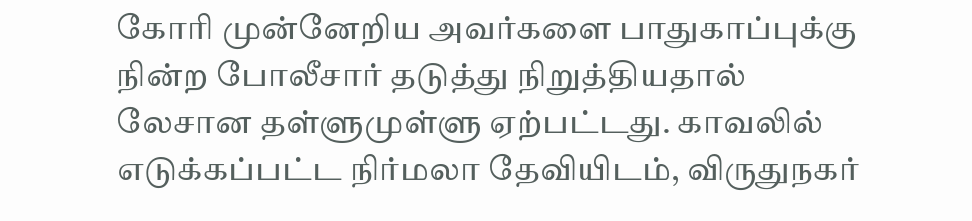கோரி முன்னேறிய அவர்களை பாதுகாப்புக்கு நின்ற போலீசார் தடுத்து நிறுத்தியதால் லேசான தள்ளுமுள்ளு ஏற்பட்டது. காவலில் எடுக்கப்பட்ட நிர்மலா தேவியிடம், விருதுநகர்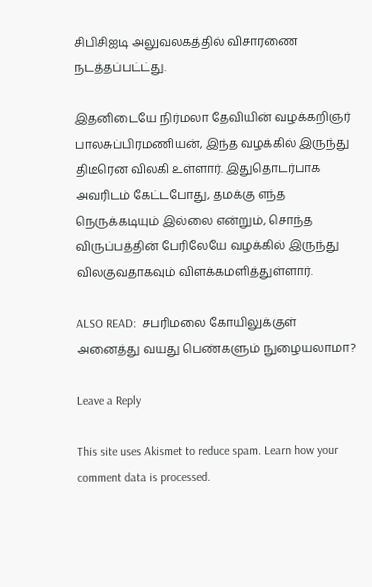சிபிசிஐடி அலுவலகத்தில் விசாரணை நடத்தப்பட்ட்து.

இதனிடையே நிர்மலா தேவியின் வழக்கறிஞர் பாலசுப்பிரமணியன், இந்த வழக்கில் இருந்து திடீரென விலகி உள்ளார். இதுதொடர்பாக அவரிடம் கேட்டபோது, தமக்கு எந்த நெருக்கடியும் இல்லை என்றும், சொந்த விருப்பத்தின் பேரிலேயே வழக்கில் இருந்து விலகுவதாகவும் விளக்கமளித்துள்ளார்.

ALSO READ:  சபரிமலை கோயிலுக்குள் அனைத்து வயது பெண்களும் நுழையலாமா?

Leave a Reply

This site uses Akismet to reduce spam. Learn how your comment data is processed.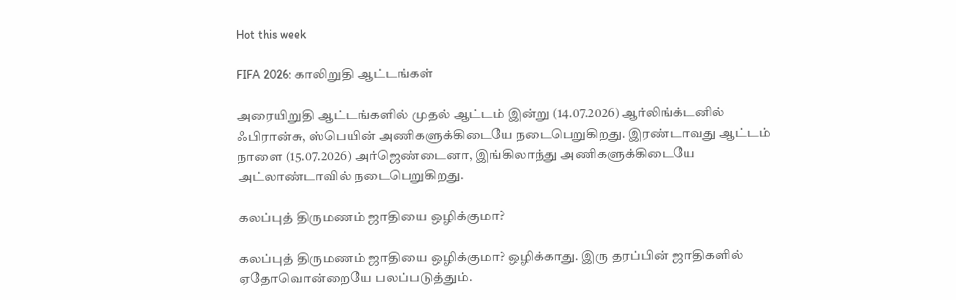Hot this week

FIFA 2026: காலிறுதி ஆட்டங்கள்

அரையிறுதி ஆட்டங்களில் முதல் ஆட்டம் இன்று (14.07.2026) ஆர்லிங்க்டனில் ஃபிரான்சு, ஸ்பெயின் அணிகளுக்கிடையே நடைபெறுகிறது. இரண்டாவது ஆட்டம் நாளை (15.07.2026) அர்ஜெண்டைனா, இங்கிலாந்து அணிகளுக்கிடையே அட்லாண்டாவில் நடைபெறுகிறது.

கலப்புத் திருமணம் ஜாதியை ஒழிக்குமா?

கலப்புத் திருமணம் ஜாதியை ஒழிக்குமா? ஒழிக்காது. இரு தரப்பின் ஜாதிகளில் ஏதோவொன்றையே பலப்படுத்தும்.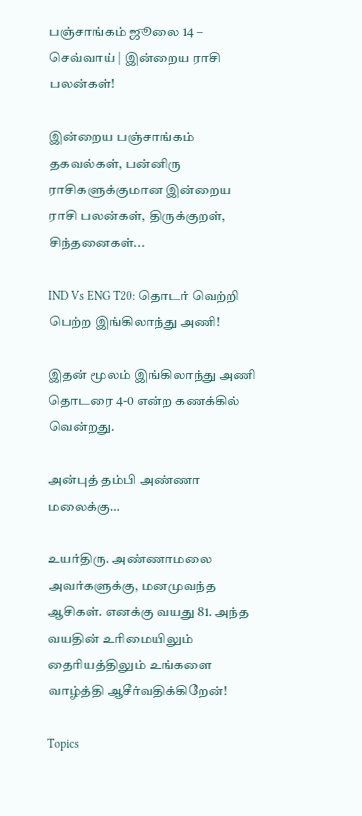பஞ்சாங்கம் ஜூலை 14 – செவ்வாய் | இன்றைய ராசி பலன்கள்!

இன்றைய பஞ்சாங்கம் தகவல்கள், பன்னிரு ராசிகளுக்குமான இன்றைய ராசி பலன்கள், திருக்குறள், சிந்தனைகள்...

IND Vs ENG T20: தொடர் வெற்றி பெற்ற இங்கிலாந்து அணி!

இதன் மூலம் இங்கிலாந்து அணி தொடரை 4-0 என்ற கணக்கில் வென்றது.

அன்புத் தம்பி அண்ணா மலைக்கு…

உயர்திரு. அண்ணாமலை அவர்களுக்கு, மனமுவந்த ஆசிகள். எனக்கு வயது 81. அந்த வயதின் உரிமையிலும் தைரியத்திலும் உங்களை வாழ்த்தி ஆசீர்வதிக்கிறேன்!

Topics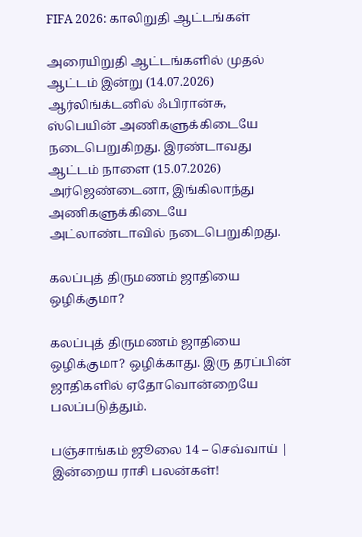FIFA 2026: காலிறுதி ஆட்டங்கள்

அரையிறுதி ஆட்டங்களில் முதல் ஆட்டம் இன்று (14.07.2026) ஆர்லிங்க்டனில் ஃபிரான்சு, ஸ்பெயின் அணிகளுக்கிடையே நடைபெறுகிறது. இரண்டாவது ஆட்டம் நாளை (15.07.2026) அர்ஜெண்டைனா, இங்கிலாந்து அணிகளுக்கிடையே அட்லாண்டாவில் நடைபெறுகிறது.

கலப்புத் திருமணம் ஜாதியை ஒழிக்குமா?

கலப்புத் திருமணம் ஜாதியை ஒழிக்குமா? ஒழிக்காது. இரு தரப்பின் ஜாதிகளில் ஏதோவொன்றையே பலப்படுத்தும்.

பஞ்சாங்கம் ஜூலை 14 – செவ்வாய் | இன்றைய ராசி பலன்கள்!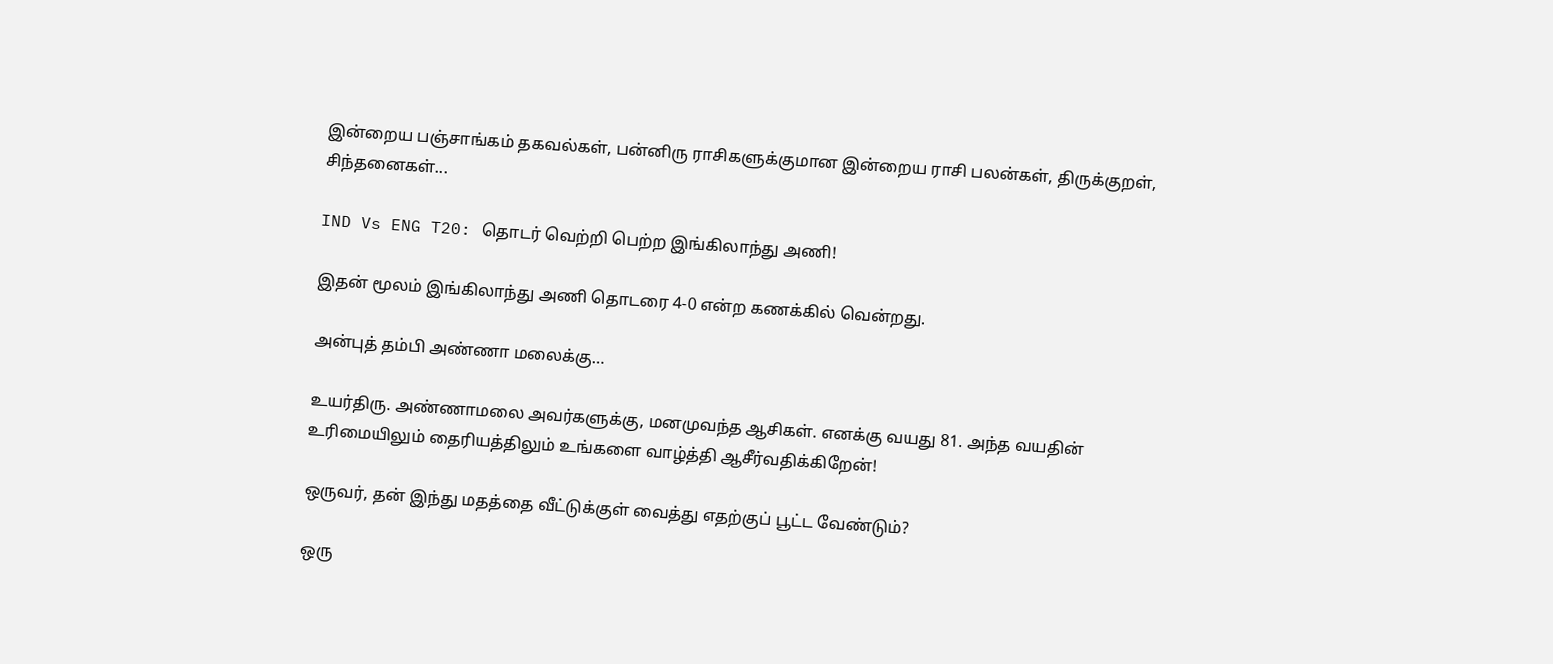இன்றைய பஞ்சாங்கம் தகவல்கள், பன்னிரு ராசிகளுக்குமான இன்றைய ராசி பலன்கள், திருக்குறள், சிந்தனைகள்...

IND Vs ENG T20: தொடர் வெற்றி பெற்ற இங்கிலாந்து அணி!

இதன் மூலம் இங்கிலாந்து அணி தொடரை 4-0 என்ற கணக்கில் வென்றது.

அன்புத் தம்பி அண்ணா மலைக்கு…

உயர்திரு. அண்ணாமலை அவர்களுக்கு, மனமுவந்த ஆசிகள். எனக்கு வயது 81. அந்த வயதின் உரிமையிலும் தைரியத்திலும் உங்களை வாழ்த்தி ஆசீர்வதிக்கிறேன்!

ஒருவர், தன் இந்து மதத்தை வீட்டுக்குள் வைத்து எதற்குப் பூட்ட வேண்டும்?

ஒரு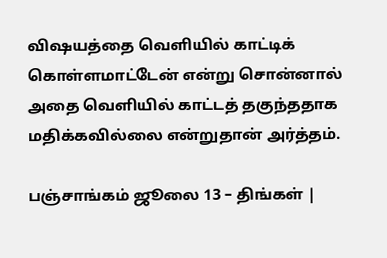விஷயத்தை வெளியில் காட்டிக் கொள்ளமாட்டேன் என்று சொன்னால் அதை வெளியில் காட்டத் தகுந்ததாக மதிக்கவில்லை என்றுதான் அர்த்தம்.

பஞ்சாங்கம் ஜூலை 13 – திங்கள் |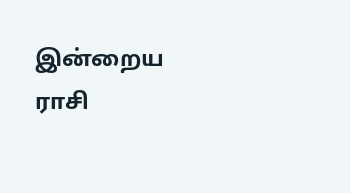இன்றைய ராசி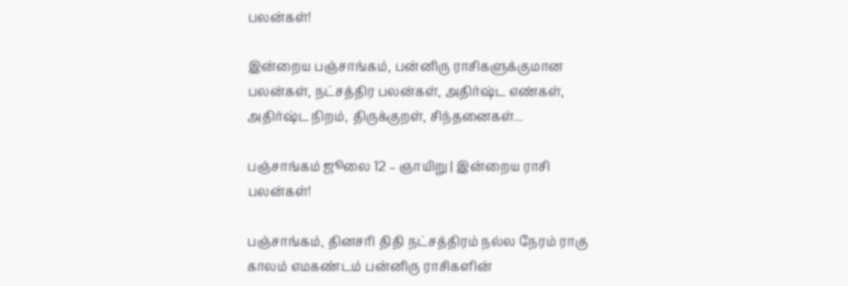பலன்கள்!

இன்றைய பஞ்சாங்கம், பன்னிரு ராசிகளுக்குமான பலன்கள், நட்சத்திர பலன்கள், அதிர்ஷ்ட எண்கள், அதிர்ஷ்ட நிறம், திருக்குறள், சிந்தனைகள்...

பஞ்சாங்கம் ஜூலை 12 – ஞாயிறு | இன்றைய ராசி பலன்கள்!

பஞ்சாங்கம், தினசரி திதி நட்சத்திரம் நல்ல நேரம் ராகு காலம் எமகண்டம் பன்னிரு ராசிகளின்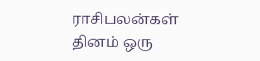ராசிபலன்கள் தினம் ஒரு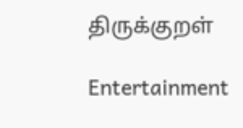திருக்குறள்

Entertainment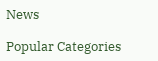News

Popular Categories